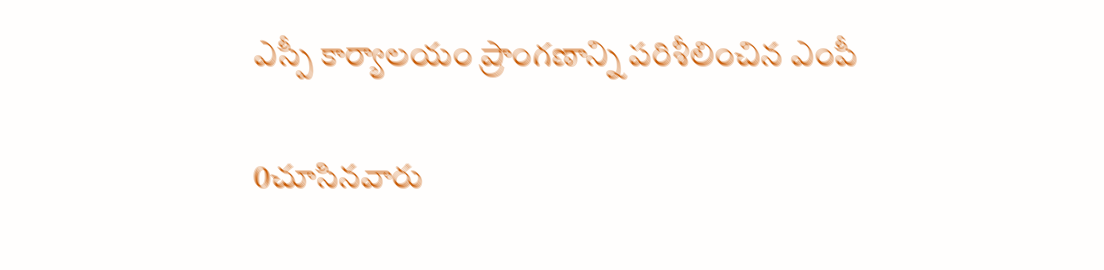ఎస్పీ కార్యాలయం ప్రాంగణాన్ని పరిశీలించిన ఎంపీ

0చూసినవారు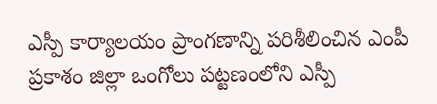ఎస్పీ కార్యాలయం ప్రాంగణాన్ని పరిశీలించిన ఎంపీ
ప్రకాశం జిల్లా ఒంగోలు పట్టణంలోని ఎస్పీ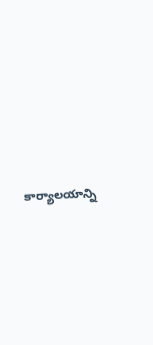కార్యాలయాన్ని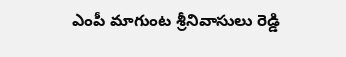ఎంపీ మాగుంట శ్రీనివాసులు రెడ్డి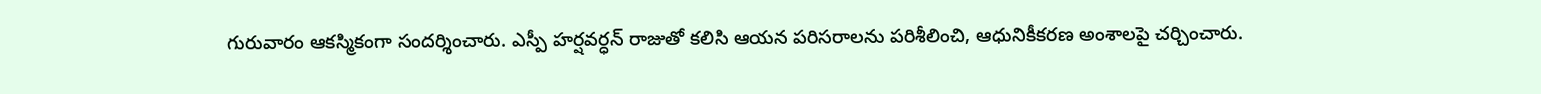గురువారం ఆకస్మికంగా సందర్శించారు. ఎస్పీ హర్షవర్ధన్ రాజుతో కలిసి ఆయన పరిసరాలను పరిశీలించి, ఆధునికీకరణ అంశాలపై చర్చించారు.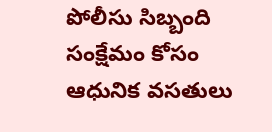పోలీసు సిబ్బంది సంక్షేమం కోసం ఆధునిక వసతులు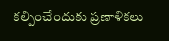కల్పించేందుకు ప్రణాళికలు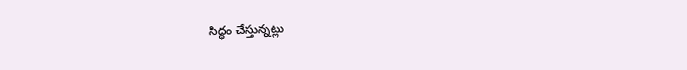సిద్ధం చేస్తున్నట్లు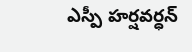ఎస్పీ హర్షవర్ధన్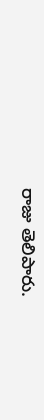రాజు తెలిపారు.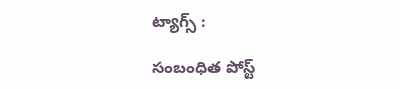ట్యాగ్స్ :

సంబంధిత పోస్ట్